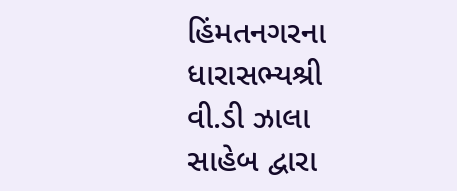હિંમતનગરના ધારાસભ્યશ્રી વી.ડી ઝાલા સાહેબ દ્વારા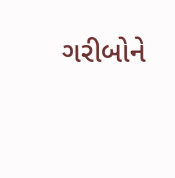ગરીબોને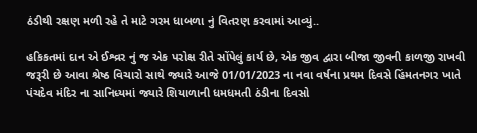ઠંડીથી રક્ષણ મળી રહે તે માટે ગરમ ધાબળા નું વિતરણ કરવામાં આવ્યું..

હકિકતમાં દાન એ ઈશ્વ્રર નું જ એક પરોક્ષ રીતે સોંપેલું કાર્ય છે, એક જીવ દ્વારા બીજા જીવની કાળજી રાખવી જરૂરી છે આવા શ્રેષ્ઠ વિચારો સાથે જ્યારે આજે 01/01/2023 ના નવા વર્ષના પ્રથમ દિવસે હિંમતનગર ખાતે પંચદેવ મંદિર ના સાનિધ્યમાં જ્યારે શિયાળાની ધમધમતી ઠંડીના દિવસો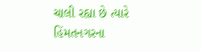ચાલી રહ્યા છે ત્યારે હિંમતનગરના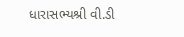ધારાસભ્યશ્રી વી.ડી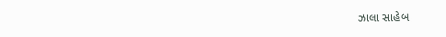ઝાલા સાહેબ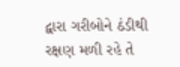દ્વારા ગરીબોને ઠંડીથી રક્ષણ મળી રહે તે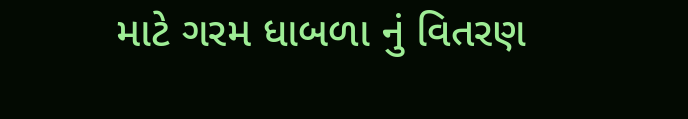માટે ગરમ ધાબળા નું વિતરણ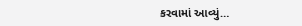કરવામાં આવ્યું…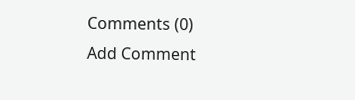Comments (0)
Add Comment